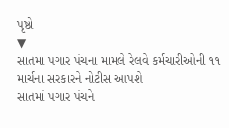પૃષ્ઠો
▼
સાતમા પગાર પંચના મામલે રેલવે કર્મચારીઓની ૧૧ માર્ચના સરકારને નોટીસ આપશે
સાતમાં પગાર પંચને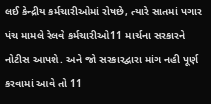લઈ કેન્દ્રીય કર્મચારીઓમાં રોષછે, ત્યારે સાતમાં પગાર પંચ મામલે રેલવે કર્મચારીઓ11 માર્ચના સરકારને નોટીસ આપશે. અને જો સરકારદ્વારા માંગ નહી પૂર્ણ કરવામાં આવે તો 11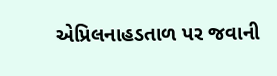એપ્રિલનાહડતાળ પર જવાની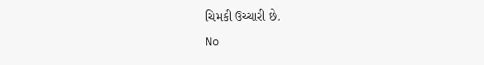ચિમકી ઉચ્ચારી છે.
No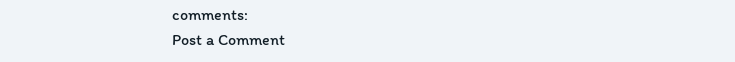comments:
Post a Comment